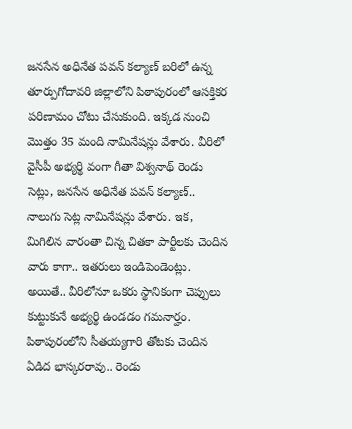జనసేన అధినేత పవన్ కల్యాణ్ బరిలో ఉన్న తూర్పుగోదావరి జిల్లాలోని పిఠాపురంలో ఆసక్తికర పరిణామం చోటు చేసుకుంది. ఇక్కడ నుంచి మొత్తం 35 మంది నామినేషన్లు వేశారు. వీరిలో వైసీపీ అభ్యర్థి వంగా గీతా విశ్వనాథ్ రెండు సెట్లు, జనసేన అధినేత పవన్ కల్యాణ్.. నాలుగు సెట్ల నామినేషన్లు వేశారు. ఇక, మిగిలిన వారంతా చిన్న చితకా పార్టీలకు చెందిన వారు కాగా.. ఇతరులు ఇండిపెండెంట్లు. అయితే.. వీరిలోనూ ఒకరు స్థానికంగా చెప్పులు కుట్టుకునే అభ్యర్థి ఉండడం గమనార్హం.
పిఠాపురంలోని సీతయ్యగారి తోటకు చెందిన ఏడిద భాస్కరరావు.. రెండు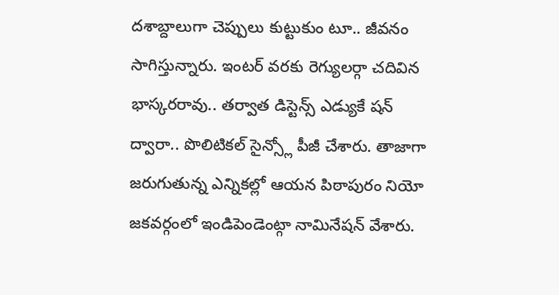దశాబ్దాలుగా చెప్పులు కుట్టుకుం టూ.. జీవనం సాగిస్తున్నారు. ఇంటర్ వరకు రెగ్యులర్గా చదివిన భాస్కరరావు.. తర్వాత డిస్టెన్స్ ఎడ్యుకే షన్ ద్వారా.. పొలిటికల్ సైన్స్లో పీజీ చేశారు. తాజాగా జరుగుతున్న ఎన్నికల్లో ఆయన పిఠాపురం నియో జకవర్గంలో ఇండిపెండెంట్గా నామినేషన్ వేశారు.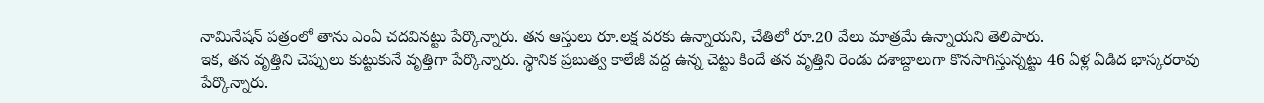నామినేషన్ పత్రంలో తాను ఎంఏ చదవినట్టు పేర్కొన్నారు. తన ఆస్తులు రూ.లక్ష వరకు ఉన్నాయని, చేతిలో రూ.20 వేలు మాత్రమే ఉన్నాయని తెలిపారు.
ఇక, తన వృత్తిని చెప్పులు కుట్టుకునే వృత్తిగా పేర్కొన్నారు. స్థానిక ప్రబుత్వ కాలేజీ వద్ద ఉన్న చెట్టు కిందే తన వృత్తిని రెండు దశాబ్దాలుగా కొనసాగిస్తున్నట్టు 46 ఏళ్ల ఏడిద భాస్కరరావు పేర్కొన్నారు.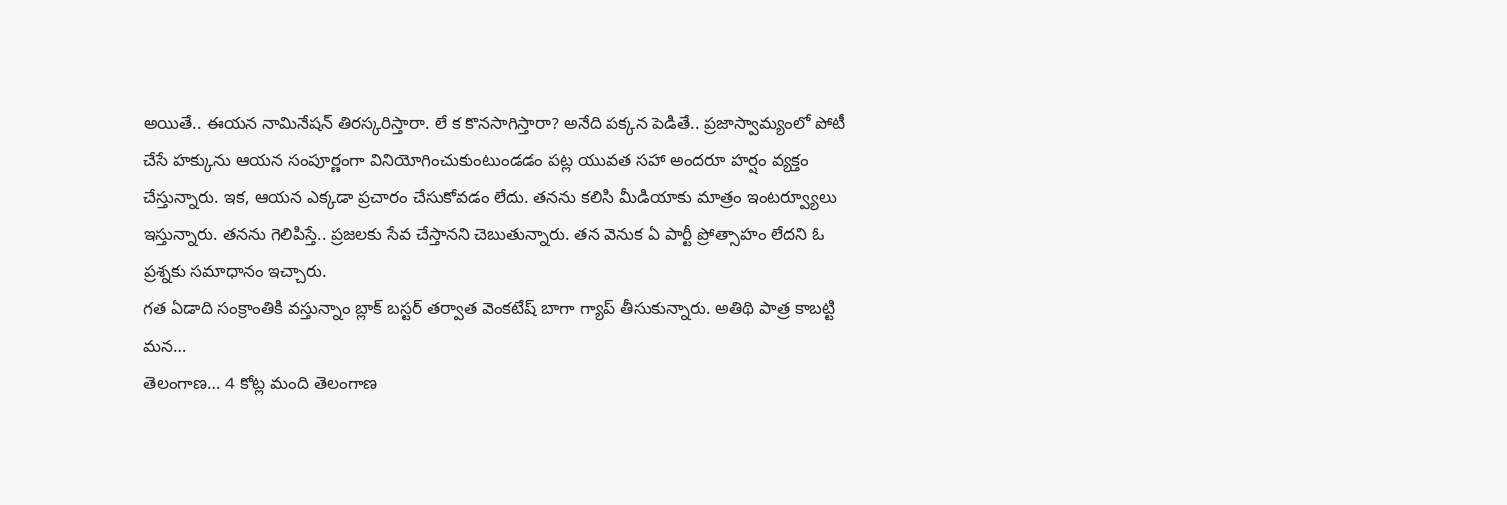అయితే.. ఈయన నామినేషన్ తిరస్కరిస్తారా. లే క కొనసాగిస్తారా? అనేది పక్కన పెడితే.. ప్రజాస్వామ్యంలో పోటీ చేసే హక్కును ఆయన సంపూర్ణంగా వినియోగించుకుంటుండడం పట్ల యువత సహా అందరూ హర్షం వ్యక్తం చేస్తున్నారు. ఇక, ఆయన ఎక్కడా ప్రచారం చేసుకోవడం లేదు. తనను కలిసి మీడియాకు మాత్రం ఇంటర్వ్యూలు ఇస్తున్నారు. తనను గెలిపిస్తే.. ప్రజలకు సేవ చేస్తానని చెబుతున్నారు. తన వెనుక ఏ పార్టీ ప్రోత్సాహం లేదని ఓ ప్రశ్నకు సమాధానం ఇచ్చారు.
గత ఏడాది సంక్రాంతికి వస్తున్నాం బ్లాక్ బస్టర్ తర్వాత వెంకటేష్ బాగా గ్యాప్ తీసుకున్నారు. అతిథి పాత్ర కాబట్టి మన…
తెలంగాణ… 4 కోట్ల మంది తెలంగాణ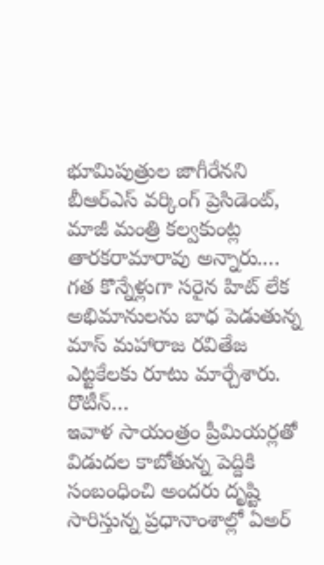భూమిపుత్రుల జాగీరేనని బీఆర్ఎస్ వర్కింగ్ ప్రెసిడెంట్, మాజీ మంత్రి కల్వకుంట్ల తారకరామారావు అన్నారు.…
గత కొన్నేళ్లుగా సరైన హిట్ లేక అభిమానులను బాధ పెడుతున్న మాస్ మహారాజ రవితేజ ఎట్టకేలకు రూటు మార్చేశారు. రొటీన్…
ఇవాళ సాయంత్రం ప్రీమియర్లతో విడుదల కాబోతున్న పెద్దికి సంబంధించి అందరు దృష్టి సారిస్తున్న ప్రధానాంశాల్లో ఏఅర్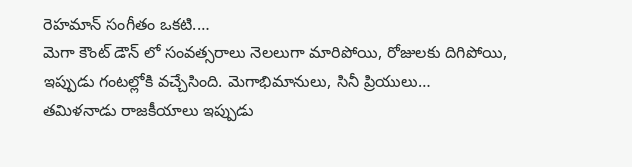రెహమాన్ సంగీతం ఒకటి.…
మెగా కౌంట్ డౌన్ లో సంవత్సరాలు నెలలుగా మారిపోయి, రోజులకు దిగిపోయి, ఇప్పుడు గంటల్లోకి వచ్చేసింది. మెగాభిమానులు, సినీ ప్రియులు…
తమిళనాడు రాజకీయాలు ఇప్పుడు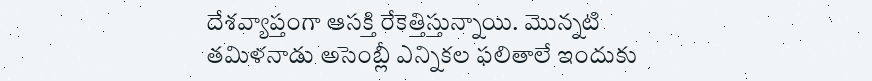దేశవ్యాప్తంగా ఆసక్తి రేకెత్తిస్తున్నాయి. మొన్నటి తమిళనాడు అసెంబ్లీ ఎన్నికల ఫలితాలే ఇందుకు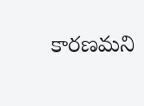కారణమని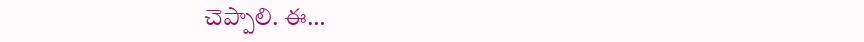చెప్పాలి. ఈ…